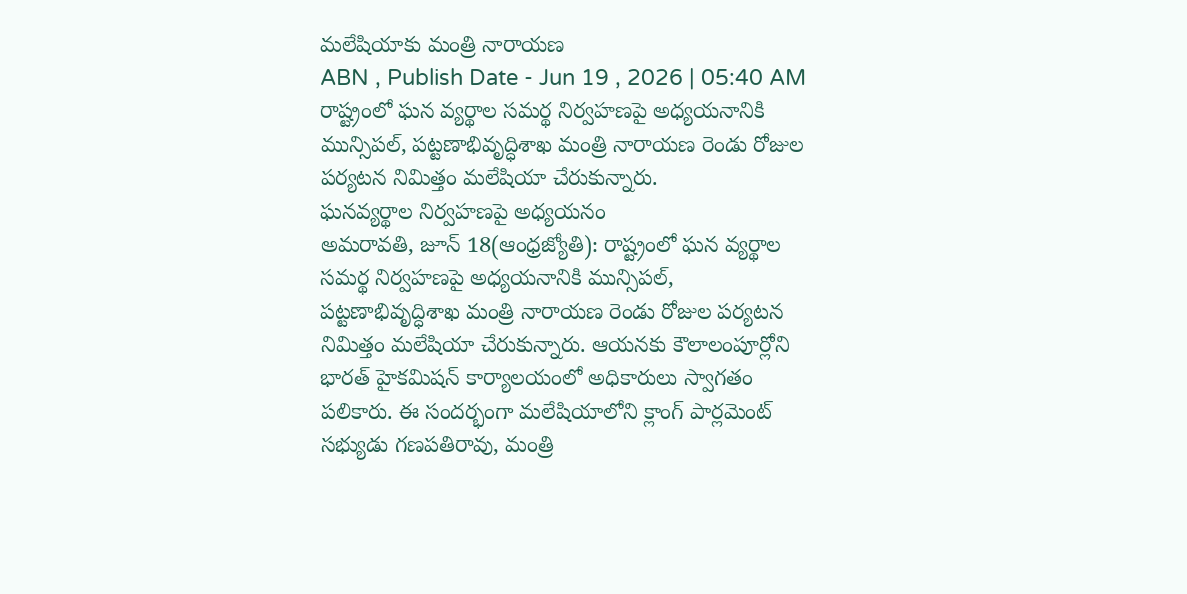మలేషియాకు మంత్రి నారాయణ
ABN , Publish Date - Jun 19 , 2026 | 05:40 AM
రాష్ట్రంలో ఘన వ్యర్థాల సమర్థ నిర్వహణపై అధ్యయనానికి మున్సిపల్, పట్టణాభివృద్ధిశాఖ మంత్రి నారాయణ రెండు రోజుల పర్యటన నిమిత్తం మలేషియా చేరుకున్నారు.
ఘనవ్యర్థాల నిర్వహణపై అధ్యయనం
అమరావతి, జూన్ 18(ఆంధ్రజ్యోతి): రాష్ట్రంలో ఘన వ్యర్థాల సమర్థ నిర్వహణపై అధ్యయనానికి మున్సిపల్, పట్టణాభివృద్ధిశాఖ మంత్రి నారాయణ రెండు రోజుల పర్యటన నిమిత్తం మలేషియా చేరుకున్నారు. ఆయనకు కౌలాలంపూర్లోని భారత్ హైకమిషన్ కార్యాలయంలో అధికారులు స్వాగతం పలికారు. ఈ సందర్భంగా మలేషియాలోని క్లాంగ్ పార్లమెంట్ సభ్యుడు గణపతిరావు, మంత్రి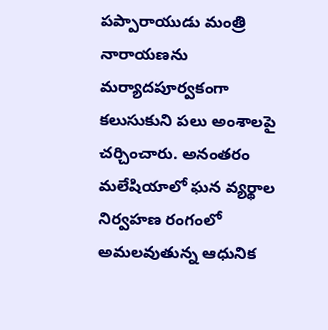పప్పారాయుడు మంత్రి నారాయణను మర్యాదపూర్వకంగా కలుసుకుని పలు అంశాలపై చర్చించారు. అనంతరం మలేషియాలో ఘన వ్యర్థాల నిర్వహణ రంగంలో అమలవుతున్న ఆధునిక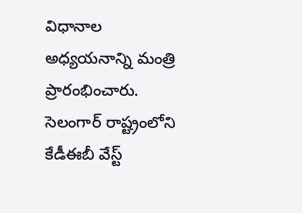విధానాల అధ్యయనాన్ని మంత్రి ప్రారంభించారు. సెలంగార్ రాష్ట్రంలోని కేడీఈబీ వేస్ట్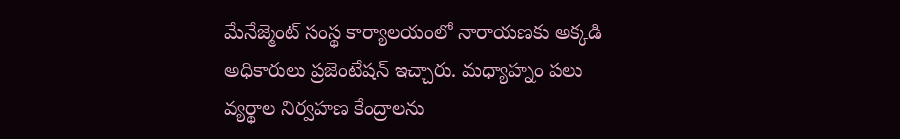మేనేజ్మెంట్ సంస్థ కార్యాలయంలో నారాయణకు అక్కడి అధికారులు ప్రజెంటేషన్ ఇచ్చారు. మధ్యాహ్నం పలు వ్యర్థాల నిర్వహణ కేంద్రాలను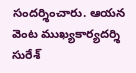సందర్శించారు. ఆయన వెంట ముఖ్యకార్యదర్శి సురేశ్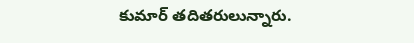కుమార్ తదితరులున్నారు.